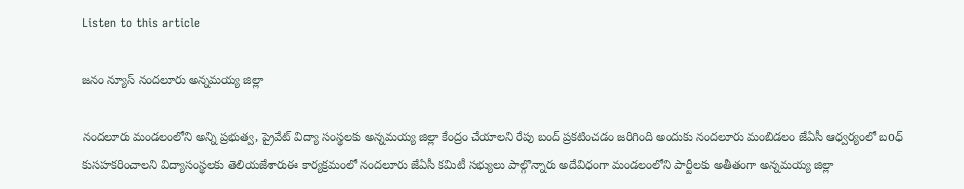Listen to this article

జనం న్యూస్ నందలూరు అన్నమయ్య జిల్లా

నందలూరు మండలంలోని అన్ని ప్రభుత్వ, ప్రైవేట్ విద్యా సంస్థలకు అన్నమయ్య జిల్లా కేంద్రం చేయాలని రేపు బంద్ ప్రకటించడం జరిగింది అందుకు నందలూరు మంబిడలం జేఏసీ ఆధ్వర్యంలో బoధ్ కుసహకరించాలని విద్యాసంస్థలకు తెలియజేశారుఈ కార్యక్రమంలో నందలూరు జేఏసీ కమిటీ సభ్యులు పాల్గొన్నారు అదేవిధంగా మండలంలోని పార్టీలకు అతీతంగా అన్నమయ్య జిల్లా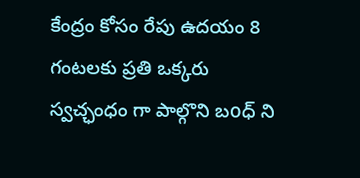కేంద్రం కోసం రేపు ఉదయం 8 గంటలకు ప్రతి ఒక్కరు స్వచ్ఛంధం గా పాల్గొని బoధ్ ని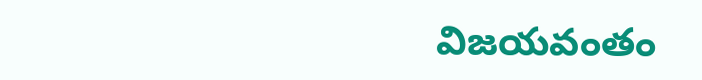విజయవంతం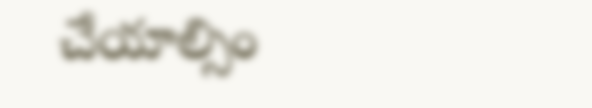చేయాల్సిం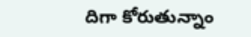దిగా కోరుతున్నాం